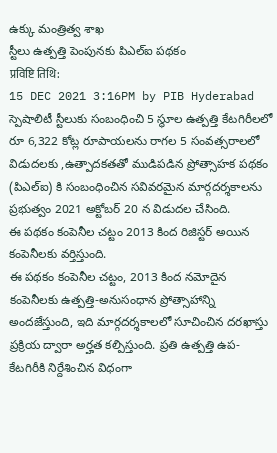ఉక్కు మంత్రిత్వ శాఖ
స్టీలు ఉత్పత్తి పెంపునకు పిఎల్ఐ పథకం
प्रविष्टि तिथि:
15 DEC 2021 3:16PM by PIB Hyderabad
స్పెషాలిటీ స్టీలుకు సంబంధించి 5 స్థూల ఉత్పత్తి కేటగిరీలలో రూ 6,322 కోట్ల రూపాయలను రాగల 5 సంవత్సరాలలో విడుదలకు ,ఉత్పాదకతతో ముడిపడిన ప్రోత్సాహక పథకం (పిఎల్ఐ) కి సంబంధించిన సవివరమైన మార్గదర్శకాలను ప్రభుత్వం 2021 అక్టోబర్ 20 న విడుదల చేసింది.
ఈ పథకం కంపెనీల చట్టం 2013 కింద రిజిస్టర్ అయిన కంపెనీలకు వర్తిస్తుంది.
ఈ పథకం కంపెనీల చట్టం, 2013 కింద నమోదైన కంపెనీలకు ఉత్పత్తి-అనుసంధాన ప్రోత్సాహాన్ని అందజేస్తుంది, ఇది మార్గదర్శకాలలో సూచించిన దరఖాస్తు ప్రక్రియ ద్వారా అర్హత కల్పిస్తుంది. ప్రతి ఉత్పత్తి ఉప-కేటగిరీకి నిర్దేశించిన విధంగా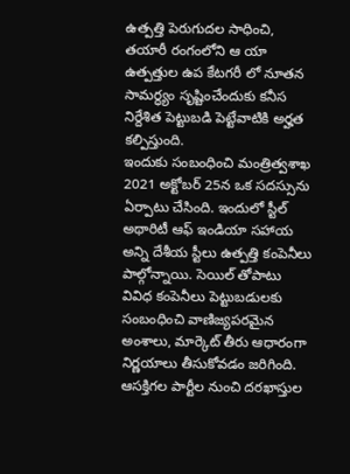ఉత్పత్తి పెరుగుదల సాధించి, తయారీ రంగంలోని ఆ యా ఉత్పత్తుల ఉప కేటగరీ లో నూతన సామర్ధ్యం సృష్టించేందుకు కనీస నిర్దేశిత పెట్టుబడి పెట్టేవాటికి అర్హత కల్పిస్తుంది.
ఇందుకు సంబంధించి మంత్రిత్వశాఖ 2021 అక్టోబర్ 25న ఒక సదస్సును ఏర్పాటు చేసింది. ఇందులో స్టీల్ అథారిటీ ఆఫ్ ఇండియా సహాయ అన్ని దేశీయ స్టీలు ఉత్పత్తి కంపెనీలు పాల్గోన్నాయి. సెయిల్ తోపాటు వివిధ కంపెనీలు పెట్టుబడులకు సంబంధించి వాణిజ్యపరమైన అంశాలు, మార్కెట్ తీరు ఆధారంగా నిర్ణయాలు తీసుకోవడం జరిగింది. ఆసక్తిగల పార్టీల నుంచి దరఖాస్తుల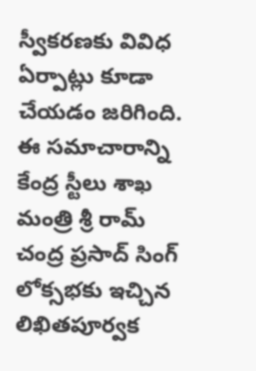స్వీకరణకు వివిధ ఏర్పాట్లు కూడా చేయడం జరిగింది.
ఈ సమాచారాన్ని కేంద్ర స్టీలు శాఖ మంత్రి శ్రీ రామ్ చంద్ర ప్రసాద్ సింగ్ లోక్సభకు ఇచ్చిన లిఖితపూర్వక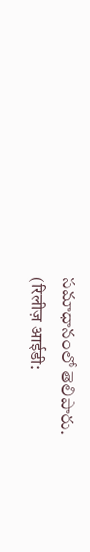సమాధానంలో తెలిపారు.
(रिलीज़ आईडी: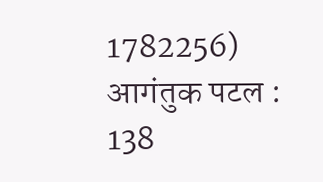1782256)
आगंतुक पटल : 138